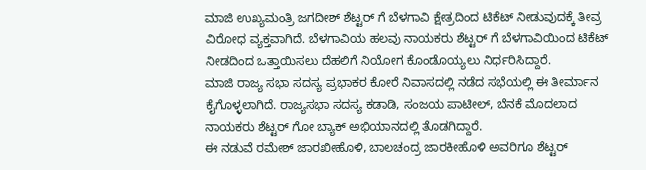ಮಾಜಿ ಉಖ್ಯಮಂತ್ರಿ ಜಗದೀಶ್ ಶೆಟ್ಟರ್ ಗೆ ಬೆಳಗಾವಿ ಕ್ಷೇತ್ರದಿಂದ ಟಿಕೆಟ್ ನೀಡುವುದಕ್ಕೆ ತೀವ್ರ ವಿರೋಧ ವ್ಯಕ್ತವಾಗಿದೆ. ಬೆಳಗಾವಿಯ ಹಲವು ನಾಯಕರು ಶೆಟ್ಟರ್ ಗೆ ಬೆಳಗಾವಿಯಿಂದ ಟಿಕೆಟ್ ನೀಡದಿಂದ ಒತ್ತಾಯಿಸಲು ದೆಹಲಿಗೆ ನಿಯೋಗ ಕೊಂಡೊಯ್ಯಲು ನಿರ್ಧರಿಸಿದ್ದಾರೆ.
ಮಾಜಿ ರಾಜ್ಯ ಸಭಾ ಸದಸ್ಯ ಪ್ರಭಾಕರ ಕೋರೆ ನಿವಾಸದಲ್ಲಿ ನಡೆದ ಸಭೆಯಲ್ಲಿ ಈ ತೀರ್ಮಾನ ಕೈಗೊಳ್ಳಲಾಗಿದೆ. ರಾಜ್ಯಸಭಾ ಸದಸ್ಯ ಕಡಾಡಿ, ಸಂಜಯ ಪಾಟೀಲ್, ಬೆನಕೆ ಮೊದಲಾದ ನಾಯಕರು ಶೆಟ್ಟರ್ ಗೋ ಬ್ಯಾಕ್ ಅಭಿಯಾನದಲ್ಲಿ ತೊಡಗಿದ್ದಾರೆ.
ಈ ನಡುವೆ ರಮೇಶ್ ಜಾರಖೀಹೊಳಿ, ಬಾಲಚಂದ್ರ ಜಾರಕೀಹೊಳಿ ಅವರಿಗೂ ಶೆಟ್ಟರ್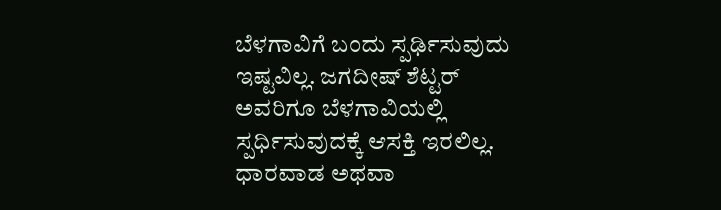ಬೆಳಗಾವಿಗೆ ಬಂದು ಸ್ಪರ್ಢಿಸುವುದು ಇಷ್ಟವಿಲ್ಲ. ಜಗದೀಷ್ ಶೆಟ್ಟರ್ ಅವರಿಗೂ ಬೆಳಗಾವಿಯಲ್ಲಿ ಸ್ಪರ್ಧಿಸುವುದಕ್ಕೆ ಆಸಕ್ತಿ ಇರಲಿಲ್ಲ. ಧಾರವಾಡ ಅಥವಾ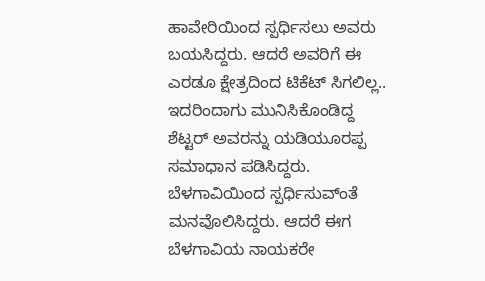ಹಾವೇರಿಯಿಂದ ಸ್ಪರ್ಧಿಸಲು ಅವರು ಬಯಸಿದ್ದರು. ಆದರೆ ಅವರಿಗೆ ಈ ಎರಡೂ ಕ್ಷೇತ್ರದಿಂದ ಟಿಕೆಟ್ ಸಿಗಲಿಲ್ಲ.. ಇದರಿಂದಾಗು ಮುನಿಸಿಕೊಂಡಿದ್ದ ಶೆಟ್ಟರ್ ಅವರನ್ನು ಯಡಿಯೂರಪ್ಪ ಸಮಾಧಾನ ಪಡಿಸಿದ್ದರು. ಬೆಳಗಾವಿಯಿಂದ ಸ್ಪರ್ಧಿಸುವ್ಂತೆ ಮನವೊಲಿಸಿದ್ದರು. ಆದರೆ ಈಗ ಬೆಳಗಾವಿಯ ನಾಯಕರೇ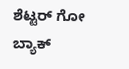ಶೆಟ್ಟರ್ ಗೋ ಬ್ಯಾಕ್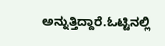ಅನ್ನುತ್ತಿದ್ದಾರೆ.ಓಟ್ಟಿನಲ್ಲಿ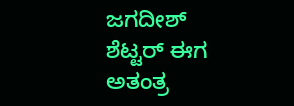ಜಗದೀಶ್ ಶೆಟ್ಟರ್ ಈಗ ಅತಂತ್ರ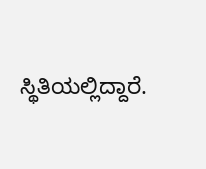ಸ್ಥಿತಿಯಲ್ಲಿದ್ದಾರೆ.